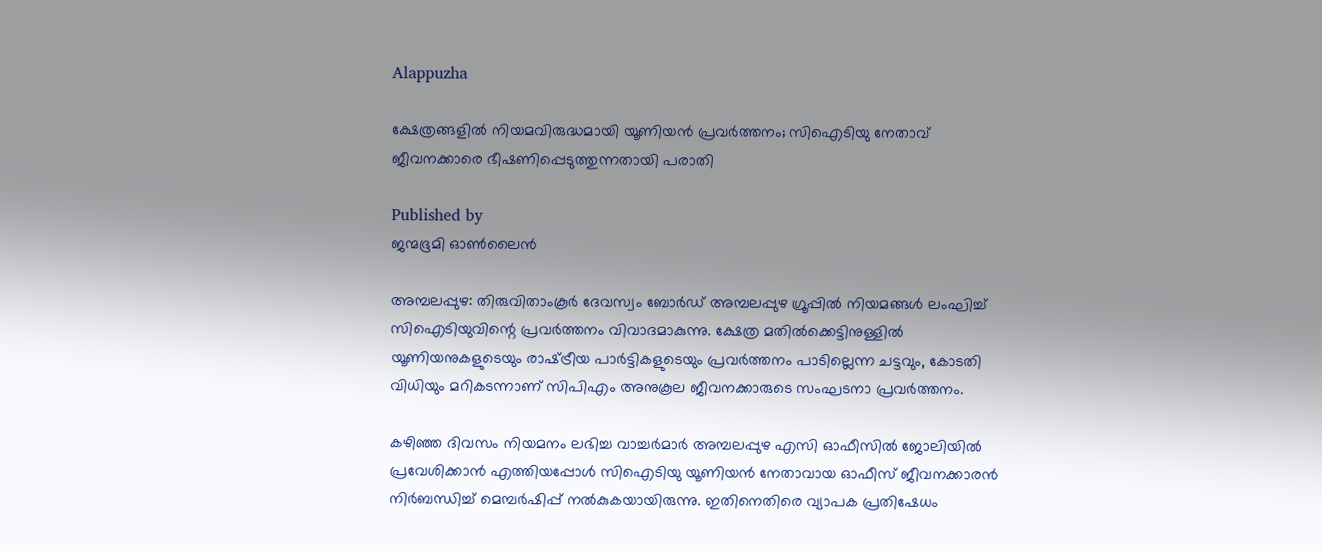Alappuzha

ക്ഷേത്രങ്ങളില്‍ നിയമവിരുദ്ധമായി യൂണിയന്‍ പ്രവര്‍ത്തനം; സിഐടിയു നേതാവ് ജീവനക്കാരെ ഭീഷണിപ്പെടുത്തുന്നതായി പരാതി

Published by
ജന്മഭൂമി ഓണ്‍ലൈന്‍

അമ്പലപ്പുഴ: തിരുവിതാംകൂര്‍ ദേവസ്വം ബോര്‍ഡ് അമ്പലപ്പുഴ ഗ്രൂപ്പില്‍ നിയമങ്ങള്‍ ലംഘിച്ച് സിഐടിയുവിന്റെ പ്രവര്‍ത്തനം വിവാദമാകുന്നു. ക്ഷേത്ര മതില്‍ക്കെട്ടിനുള്ളില്‍ യൂണിയനുകളുടെയും രാഷ്‌ട്രീയ പാര്‍ട്ടികളുടെയും പ്രവര്‍ത്തനം പാടില്ലെന്ന ചട്ടവും, കോടതി വിധിയും മറികടന്നാണ് സിപിഎം അനുകൂല ജീവനക്കാരുടെ സംഘടനാ പ്രവര്‍ത്തനം.

കഴിഞ്ഞ ദിവസം നിയമനം ലഭിച്ച വാച്ചര്‍മാര്‍ അമ്പലപ്പുഴ എസി ഓഫീസില്‍ ജോലിയില്‍ പ്രവേശിക്കാന്‍ എത്തിയപ്പോള്‍ സിഐടിയു യൂണിയന്‍ നേതാവായ ഓഫീസ് ജീവനക്കാരന്‍ നിര്‍ബന്ധിച്ച് മെമ്പര്‍ഷിപ്പ് നല്‍കുകയായിരുന്നു. ഇതിനെതിരെ വ്യാപക പ്രതിഷേധം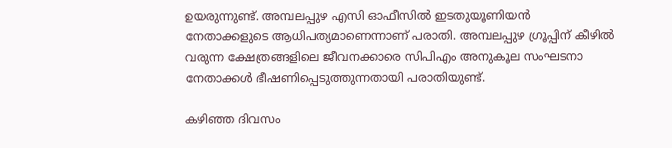ഉയരുന്നുണ്ട്. അമ്പലപ്പുഴ എസി ഓഫീസില്‍ ഇടതുയൂണിയന്‍ നേതാക്കളുടെ ആധിപത്യമാണെന്നാണ് പരാതി. അമ്പലപ്പുഴ ഗ്രൂപ്പിന് കീഴില്‍ വരുന്ന ക്ഷേത്രങ്ങളിലെ ജീവനക്കാരെ സിപിഎം അനുകൂല സംഘടനാ നേതാക്കള്‍ ഭീഷണിപ്പെടുത്തുന്നതായി പരാതിയുണ്ട്.

കഴിഞ്ഞ ദിവസം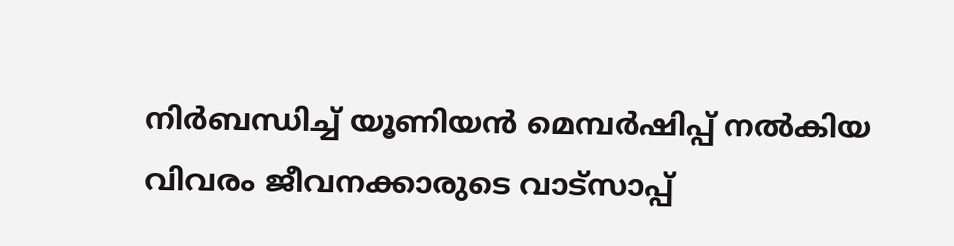നിര്‍ബന്ധിച്ച് യൂണിയന്‍ മെമ്പര്‍ഷിപ്പ് നല്‍കിയ വിവരം ജീവനക്കാരുടെ വാട്‌സാപ്പ്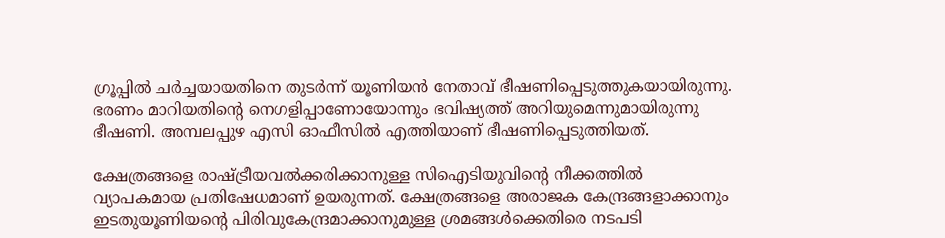ഗ്രൂപ്പില്‍ ചര്‍ച്ചയായതിനെ തുടര്‍ന്ന് യൂണിയന്‍ നേതാവ് ഭീഷണിപ്പെടുത്തുകയായിരുന്നു. ഭരണം മാറിയതിന്റെ നെഗളിപ്പാണോയോന്നും ഭവിഷ്യത്ത് അറിയുമെന്നുമായിരുന്നു ഭീഷണി. അമ്പലപ്പുഴ എസി ഓഫീസില്‍ എത്തിയാണ് ഭീഷണിപ്പെടുത്തിയത്.

ക്ഷേത്രങ്ങളെ രാഷ്‌ട്രീയവല്‍ക്കരിക്കാനുള്ള സിഐടിയുവിന്റെ നീക്കത്തില്‍ വ്യാപകമായ പ്രതിഷേധമാണ് ഉയരുന്നത്. ക്ഷേത്രങ്ങളെ അരാജക കേന്ദ്രങ്ങളാക്കാനും ഇടതുയൂണിയന്റെ പിരിവുകേന്ദ്രമാക്കാനുമുള്ള ശ്രമങ്ങള്‍ക്കെതിരെ നടപടി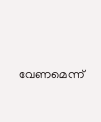വേണമെന്ന്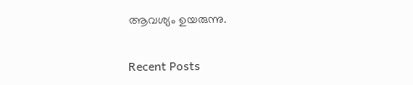ആവശ്യം ഉയരുന്നു.

Recent Posts